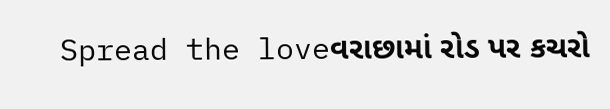Spread the loveવરાછામાં રોડ પર કચરો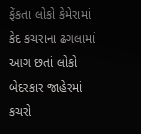ફેંકતા લોકો કેમેરામાં કેદ કચરાના ઢગલામાં આગ છતાં લોકો બેદરકાર જાહેરમાં કચરો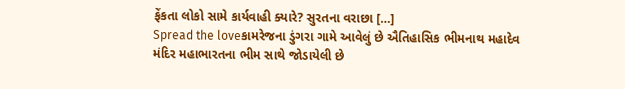ફેંકતા લોકો સામે કાર્યવાહી ક્યારે? સુરતના વરાછા […]
Spread the loveકામરેજના ડુંગરા ગામે આવેલું છે ઐતિહાસિક ભીમનાથ મહાદેવ મંદિર મહાભારતના ભીમ સાથે જોડાયેલી છે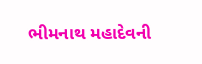ભીમનાથ મહાદેવની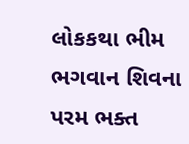લોકકથા ભીમ ભગવાન શિવના પરમ ભક્ત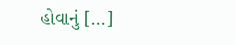હોવાનું […]